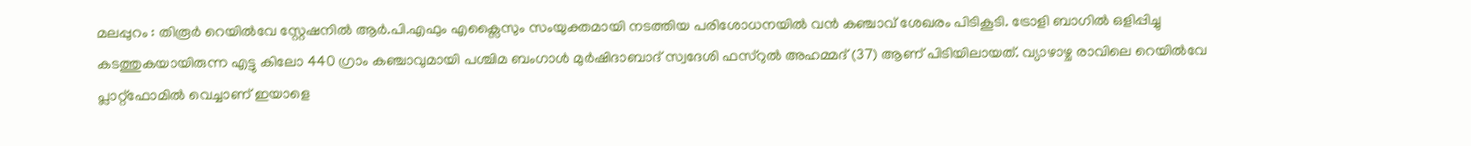മലപ്പുറം : തിരൂർ റെയിൽവേ സ്റ്റേഷനിൽ ആർ.പി.എഫും എക്സൈസും സംയുക്തമായി നടത്തിയ പരിശോധനയിൽ വൻ കഞ്ചാവ് ശേഖരം പിടികൂടി. ട്രോളി ബാഗിൽ ഒളിപ്പിച്ചു കടത്തുകയായിരുന്ന എട്ടു കിലോ 440 ഗ്രാം കഞ്ചാവുമായി പശ്ചിമ ബംഗാൾ മുർഷിദാബാദ് സ്വദേശി ഫസ്റുൽ അഹമ്മദ് (37) ആണ് പിടിയിലായത്. വ്യാഴാഴ്ച രാവിലെ റെയിൽവേ പ്ലാറ്റ്ഫോമിൽ വെച്ചാണ് ഇയാളെ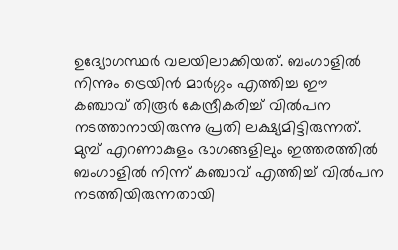ഉദ്യോഗസ്ഥർ വലയിലാക്കിയത്. ബംഗാളിൽ നിന്നും ട്രെയിൻ മാർഗ്ഗം എത്തിച്ച ഈ കഞ്ചാവ് തിരൂർ കേന്ദ്രീകരിച്ച് വിൽപന നടത്താനായിരുന്നു പ്രതി ലക്ഷ്യമിട്ടിരുന്നത്.
മുമ്പ് എറണാകുളം ഭാഗങ്ങളിലും ഇത്തരത്തിൽ ബംഗാളിൽ നിന്ന് കഞ്ചാവ് എത്തിച്ച് വിൽപന നടത്തിയിരുന്നതായി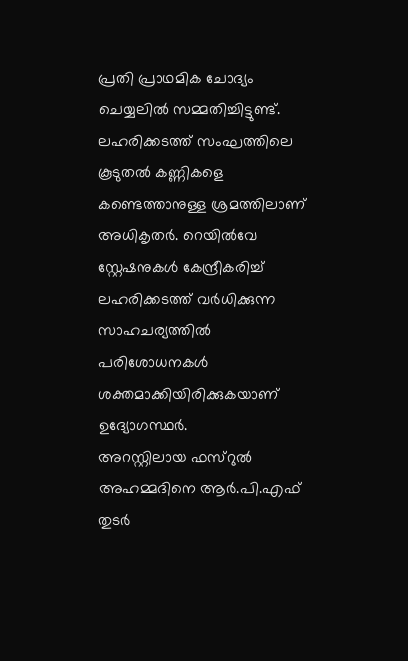പ്രതി പ്രാഥമിക ചോദ്യം ചെയ്യലിൽ സമ്മതിച്ചിട്ടുണ്ട്. ലഹരിക്കടത്ത് സംഘത്തിലെ കൂടുതൽ കണ്ണികളെ കണ്ടെത്താനുള്ള ശ്രമത്തിലാണ് അധികൃതർ. റെയിൽവേ സ്റ്റേഷനുകൾ കേന്ദ്രീകരിച്ച് ലഹരിക്കടത്ത് വർധിക്കുന്ന സാഹചര്യത്തിൽ പരിശോധനകൾ ശക്തമാക്കിയിരിക്കുകയാണ് ഉദ്യോഗസ്ഥർ.
അറസ്റ്റിലായ ഫസ്റുൽ അഹമ്മദിനെ ആർ.പി.എഫ് തുടർ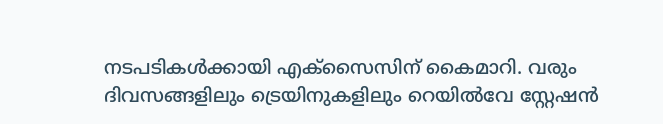നടപടികൾക്കായി എക്സൈസിന് കൈമാറി. വരും ദിവസങ്ങളിലും ട്രെയിനുകളിലും റെയിൽവേ സ്റ്റേഷൻ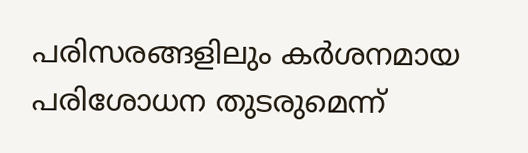പരിസരങ്ങളിലും കർശനമായ പരിശോധന തുടരുമെന്ന്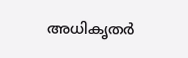അധികൃതർ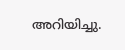അറിയിച്ചു.